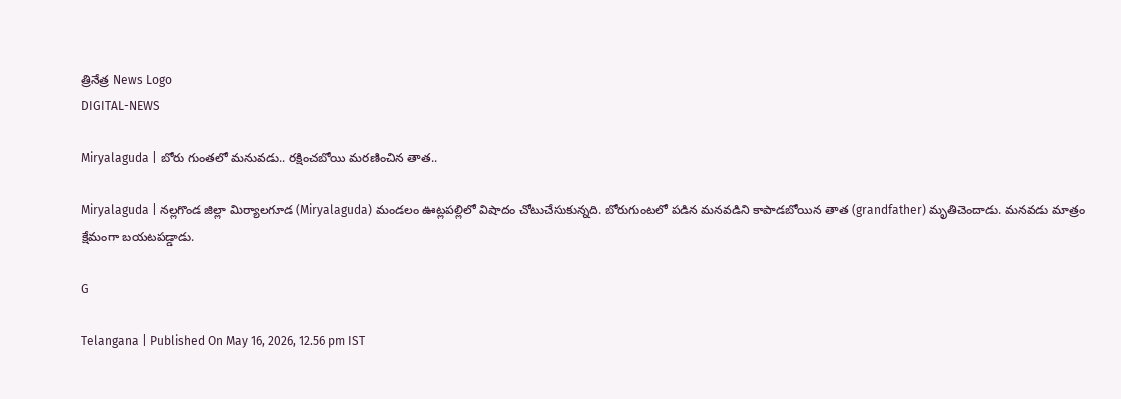త్రినేత్ర News Logo
DIGITAL-NEWS

Miryalaguda | బోరు గుంత‌లో మ‌నువ‌డు.. ర‌క్షించబోయి మ‌ర‌ణించిన తాత‌..

Miryalaguda | న‌ల్ల‌గొండ జిల్లా మిర్యాల‌గూడ (Miryalaguda) మండ‌లం ఊట్ల‌ప‌ల్లిలో విషాదం చోటుచేసుకున్న‌ది. బోరుగుంట‌లో ప‌డిన మ‌న‌వ‌డిని కాపాడబోయిన తాత (grandfather) మృతిచెందాడు. మ‌న‌వ‌డు మాత్రం క్షేమంగా బ‌య‌ట‌ప‌డ్డాడు.

G

Telangana | Published On May 16, 2026, 12.56 pm IST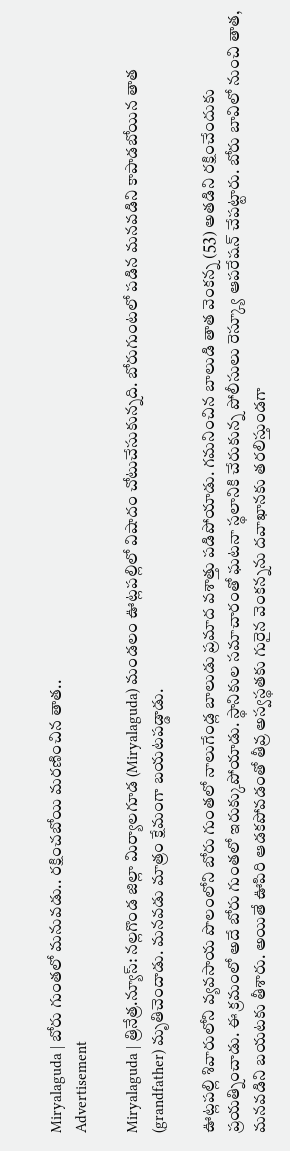Miryalaguda | బోరు గుంత‌లో మ‌నువ‌డు.. ర‌క్షించబోయి మ‌ర‌ణించిన తాత‌..
Advertisement

Miryalaguda | త్రినేత్ర‌.న్యూస్‌: న‌ల్ల‌గొండ జిల్లా మిర్యాల‌గూడ (Miryalaguda) మండ‌లం ఊట్ల‌ప‌ల్లిలో విషాదం చోటుచేసుకున్న‌ది. బోరుగుంట‌లో ప‌డిన మ‌న‌వ‌డిని కాపాడబోయిన తాత (grandfather) మృతిచెందాడు. మ‌న‌వ‌డు మాత్రం క్షేమంగా బ‌య‌ట‌ప‌డ్డాడు.

ఊట్ల‌ప‌ల్లి శివారులోని వ్యవసాయ పొలంలోని బోరు గుంతలో నాలుగేండ్ల‌ బాలుడు ప్రమాద వశాత్తు పడిపోయాడు. గ‌మ‌నించిన బాలుడి తాత వెంక‌న్న (53) అత‌డిని ర‌క్షించేందుకు ప్ర‌య‌త్నించాడు. ఈ క్ర‌మంలో అదే బోరు గుంత‌లో ఇరుక్కుపోయాడు. స్థానికుల స‌మాచారంతో ఘటనా స్థలానికి చేరుకున్న పోలీసులు రెస్క్యూ ఆపరేషన్ చేపట్టారు. బోరు బావిలో నుంచి తాత, మనవడిని బయటకు తీశారు. అయితే ఊపిరి ఆడకపోవ‌డంతో తీవ్ర అస్వస్థతకు గురైన వెంక‌న్న‌ను ద‌వాఖాన‌కు త‌ర‌లిస్తుండ‌గా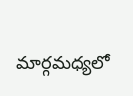మార్గమధ్యలో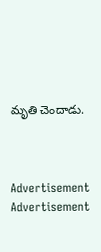మృతి చెందాడు.



Advertisement
Advertisement